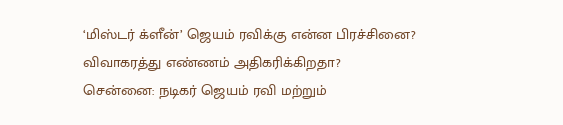‘மிஸ்டர் க்ளீன்’ ஜெயம் ரவிக்கு என்ன பிரச்சினை? விவாகரத்து எண்ணம் அதிகரிக்கிறதா?
சென்னை: நடிகர் ஜெயம் ரவி மற்றும்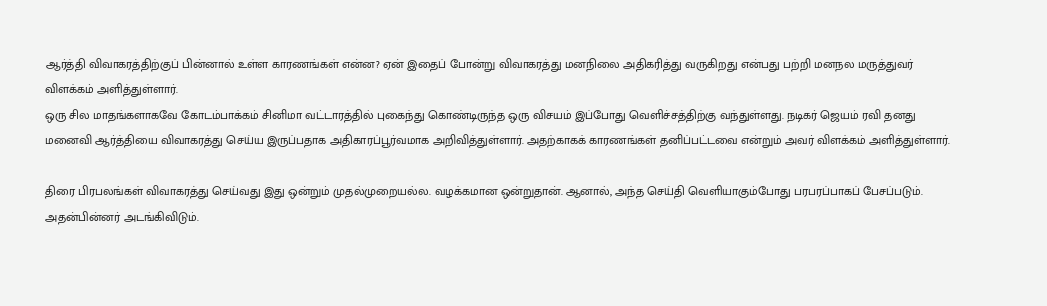ஆர்த்தி விவாகரத்திற்குப் பின்னால் உள்ள காரணங்கள் என்ன? ஏன் இதைப் போன்று விவாகரத்து மனநிலை அதிகரித்து வருகிறது என்பது பற்றி மனநல மருத்துவர் விளக்கம் அளித்துள்ளார்.
ஒரு சில மாதங்களாகவே கோடம்பாக்கம் சினிமா வட்டாரத்தில் புகைந்து கொண்டிருந்த ஒரு விசயம் இப்போது வெளிச்சத்திற்கு வந்துள்ளது. நடிகர் ஜெயம் ரவி தனது மனைவி ஆர்த்தியை விவாகரத்து செய்ய இருப்பதாக அதிகாரப்பூர்வமாக அறிவித்துள்ளார். அதற்காகக் காரணங்கள் தனிப்பட்டவை என்றும் அவர் விளக்கம் அளித்துள்ளார்.

திரை பிரபலங்கள் விவாகரத்து செய்வது இது ஒன்றும் முதல்முறையல்ல. வழக்கமான ஒன்றுதான். ஆனால், அந்த செய்தி வெளியாகும்போது பரபரப்பாகப் பேசப்படும். அதன்பின்னர் அடங்கிவிடும்.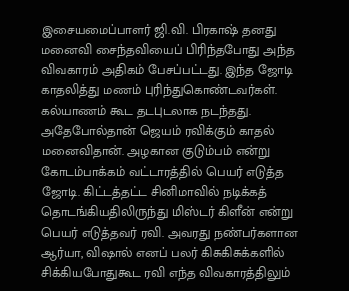இசையமைப்பாளர் ஜி.வி. பிரகாஷ் தனது மனைவி சைந்தவியைப் பிரிந்தபோது அந்த விவகாரம் அதிகம் பேசப்பட்டது. இந்த ஜோடி காதலித்து மணம் புரிந்துகொண்டவர்கள். கல்யாணம் கூட தடபுடலாக நடந்தது.
அதேபோல்தான் ஜெயம் ரவிக்கும் காதல் மனைவிதான். அழகான குடும்பம் என்று கோடம்பாக்கம் வட்டாரத்தில் பெயர் எடுத்த ஜோடி. கிட்டத்தட்ட சினிமாவில் நடிக்கத் தொடங்கியதிலிருந்து மிஸ்டர் கிளீன் என்று பெயர் எடுத்தவர் ரவி. அவரது நண்பர்களான ஆர்யா, விஷால் எனப் பலர் கிசுகிசுக்களில் சிக்கியபோதுகூட ரவி எந்த விவகாரத்திலும்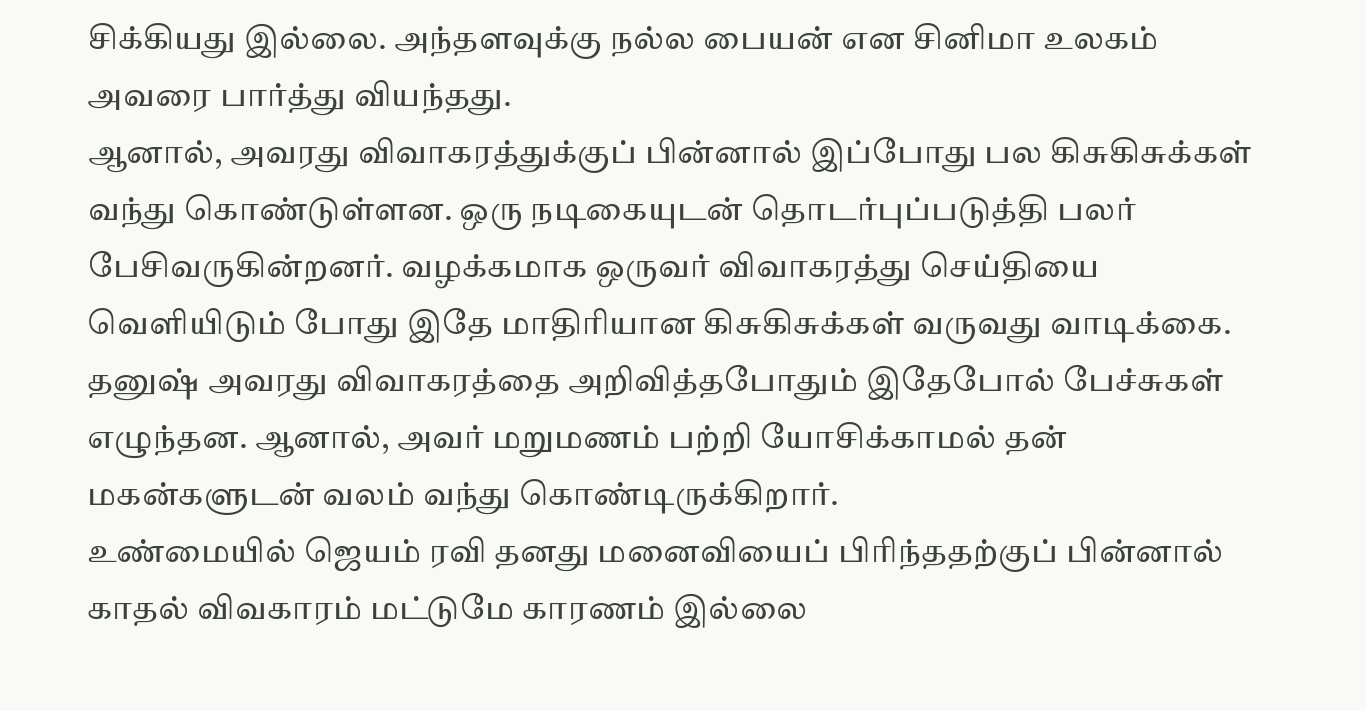சிக்கியது இல்லை. அந்தளவுக்கு நல்ல பையன் என சினிமா உலகம் அவரை பார்த்து வியந்தது.
ஆனால், அவரது விவாகரத்துக்குப் பின்னால் இப்போது பல கிசுகிசுக்கள் வந்து கொண்டுள்ளன. ஒரு நடிகையுடன் தொடர்புப்படுத்தி பலர் பேசிவருகின்றனர். வழக்கமாக ஒருவர் விவாகரத்து செய்தியை வெளியிடும் போது இதே மாதிரியான கிசுகிசுக்கள் வருவது வாடிக்கை. தனுஷ் அவரது விவாகரத்தை அறிவித்தபோதும் இதேபோல் பேச்சுகள் எழுந்தன. ஆனால், அவர் மறுமணம் பற்றி யோசிக்காமல் தன் மகன்களுடன் வலம் வந்து கொண்டிருக்கிறார்.
உண்மையில் ஜெயம் ரவி தனது மனைவியைப் பிரிந்ததற்குப் பின்னால் காதல் விவகாரம் மட்டுமே காரணம் இல்லை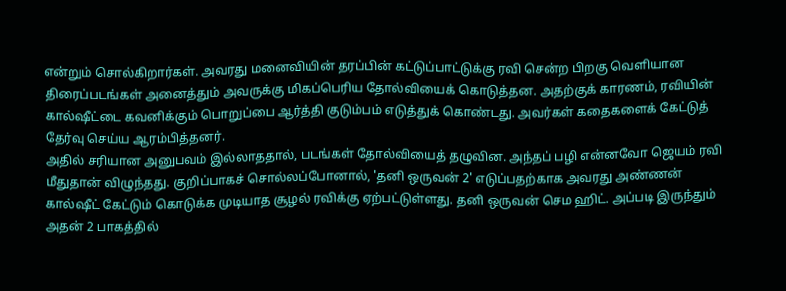என்றும் சொல்கிறார்கள். அவரது மனைவியின் தரப்பின் கட்டுப்பாட்டுக்கு ரவி சென்ற பிறகு வெளியான திரைப்படங்கள் அனைத்தும் அவருக்கு மிகப்பெரிய தோல்வியைக் கொடுத்தன. அதற்குக் காரணம், ரவியின் கால்ஷீட்டை கவனிக்கும் பொறுப்பை ஆர்த்தி குடும்பம் எடுத்துக் கொண்டது. அவர்கள் கதைகளைக் கேட்டுத் தேர்வு செய்ய ஆரம்பித்தனர்.
அதில் சரியான அனுபவம் இல்லாததால், படங்கள் தோல்வியைத் தழுவின. அந்தப் பழி என்னவோ ஜெயம் ரவி மீதுதான் விழுந்தது. குறிப்பாகச் சொல்லப்போனால், 'தனி ஒருவன் 2' எடுப்பதற்காக அவரது அண்ணன் கால்ஷீட் கேட்டும் கொடுக்க முடியாத சூழல் ரவிக்கு ஏற்பட்டுள்ளது. தனி ஒருவன் செம ஹிட். அப்படி இருந்தும் அதன் 2 பாகத்தில்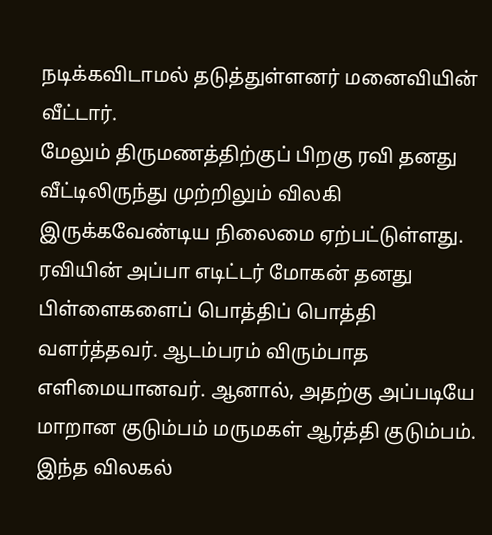நடிக்கவிடாமல் தடுத்துள்ளனர் மனைவியின் வீட்டார்.
மேலும் திருமணத்திற்குப் பிறகு ரவி தனது வீட்டிலிருந்து முற்றிலும் விலகி இருக்கவேண்டிய நிலைமை ஏற்பட்டுள்ளது. ரவியின் அப்பா எடிட்டர் மோகன் தனது பிள்ளைகளைப் பொத்திப் பொத்தி வளர்த்தவர். ஆடம்பரம் விரும்பாத எளிமையானவர். ஆனால், அதற்கு அப்படியே மாறான குடும்பம் மருமகள் ஆர்த்தி குடும்பம். இந்த விலகல்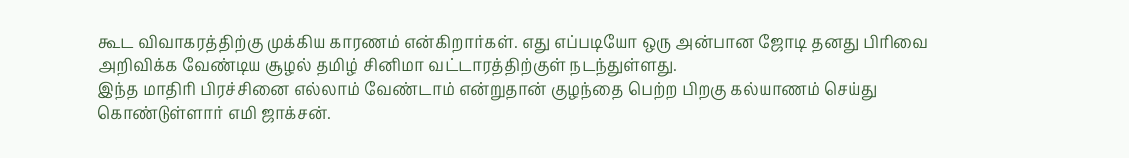கூட விவாகரத்திற்கு முக்கிய காரணம் என்கிறார்கள். எது எப்படியோ ஒரு அன்பான ஜோடி தனது பிரிவை அறிவிக்க வேண்டிய சூழல் தமிழ் சினிமா வட்டாரத்திற்குள் நடந்துள்ளது.
இந்த மாதிரி பிரச்சினை எல்லாம் வேண்டாம் என்றுதான் குழந்தை பெற்ற பிறகு கல்யாணம் செய்து கொண்டுள்ளார் எமி ஜாக்சன்.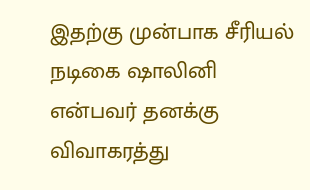இதற்கு முன்பாக சீரியல் நடிகை ஷாலினி என்பவர் தனக்கு விவாகரத்து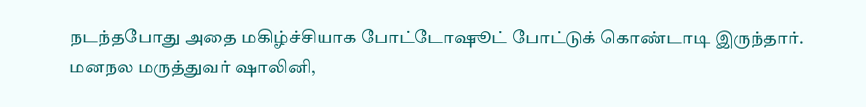நடந்தபோது அதை மகிழ்ச்சியாக போட்டோஷூட் போட்டுக் கொண்டாடி இருந்தார்.
மனநல மருத்துவர் ஷாலினி,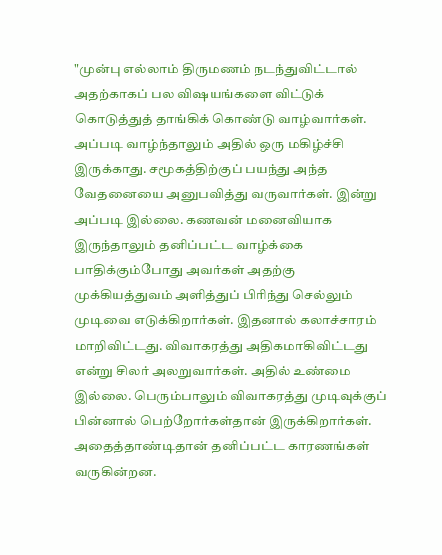"முன்பு எல்லாம் திருமணம் நடந்துவிட்டால் அதற்காகப் பல விஷயங்களை விட்டுக் கொடுத்துத் தாங்கிக் கொண்டு வாழ்வார்கள். அப்படி வாழ்ந்தாலும் அதில் ஒரு மகிழ்ச்சி இருக்காது. சமூகத்திற்குப் பயந்து அந்த வேதனையை அனுபவித்து வருவார்கள். இன்று அப்படி இல்லை. கணவன் மனைவியாக இருந்தாலும் தனிப்பட்ட வாழ்க்கை பாதிக்கும்போது அவர்கள் அதற்கு முக்கியத்துவம் அளித்துப் பிரிந்து செல்லும் முடிவை எடுக்கிறார்கள். இதனால் கலாச்சாரம் மாறிவிட்டது. விவாகரத்து அதிகமாகிவிட்டது என்று சிலர் அலறுவார்கள். அதில் உண்மை இல்லை. பெரும்பாலும் விவாகரத்து முடிவுக்குப் பின்னால் பெற்றோர்கள்தான் இருக்கிறார்கள். அதைத்தாண்டிதான் தனிப்பட்ட காரணங்கள் வருகின்றன.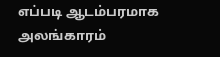எப்படி ஆடம்பரமாக அலங்காரம்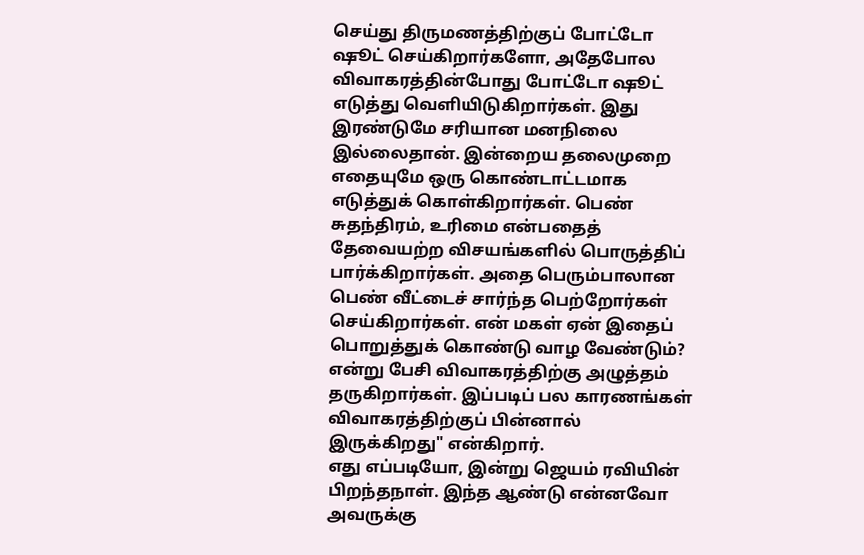செய்து திருமணத்திற்குப் போட்டோ ஷூட் செய்கிறார்களோ, அதேபோல விவாகரத்தின்போது போட்டோ ஷூட் எடுத்து வெளியிடுகிறார்கள். இது இரண்டுமே சரியான மனநிலை இல்லைதான். இன்றைய தலைமுறை எதையுமே ஒரு கொண்டாட்டமாக எடுத்துக் கொள்கிறார்கள். பெண் சுதந்திரம், உரிமை என்பதைத் தேவையற்ற விசயங்களில் பொருத்திப் பார்க்கிறார்கள். அதை பெரும்பாலான பெண் வீட்டைச் சார்ந்த பெற்றோர்கள் செய்கிறார்கள். என் மகள் ஏன் இதைப் பொறுத்துக் கொண்டு வாழ வேண்டும்? என்று பேசி விவாகரத்திற்கு அழுத்தம் தருகிறார்கள். இப்படிப் பல காரணங்கள் விவாகரத்திற்குப் பின்னால் இருக்கிறது" என்கிறார்.
எது எப்படியோ, இன்று ஜெயம் ரவியின் பிறந்தநாள். இந்த ஆண்டு என்னவோ அவருக்கு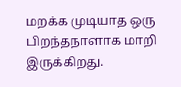மறக்க முடியாத ஒரு பிறந்தநாளாக மாறி இருக்கிறது.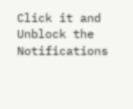Click it and Unblock the Notifications